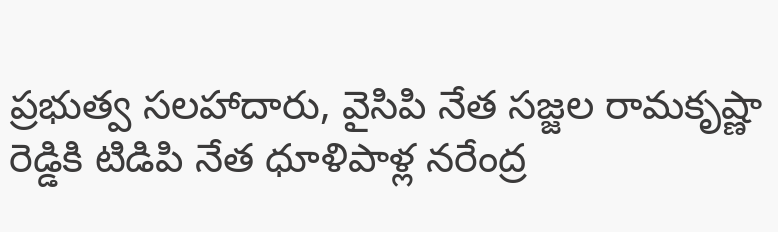ప్రభుత్వ సలహాదారు, వైసిపి నేత సజ్జల రామకృష్ణా రెడ్డికి టిడిపి నేత ధూళిపాళ్ల నరేంద్ర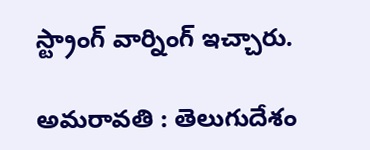స్ట్రాంగ్ వార్నింగ్ ఇచ్చారు.

అమరావతి : తెలుగుదేశం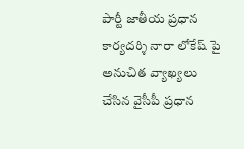పార్టీ జాతీయ ప్రధాన కార్యదర్శి నారా లోకేష్ పై అనుచిత వ్యాఖ్యలు చేసిన వైసీపీ ప్రధాన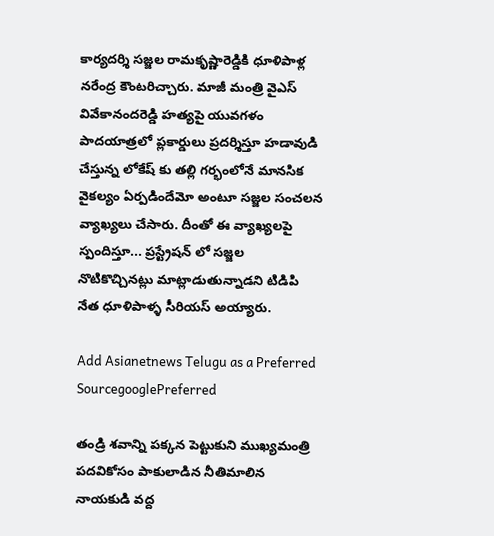కార్యదర్శి సజ్జల రామకృష్ణారెడ్డికి ధూళిపాళ్ల నరేంద్ర కౌంటరిచ్చారు. మాజీ మంత్రి వైఎస్ వివేకానందరెడ్డి హత్యపై యువగళం పాదయాత్రలో ప్లకార్డులు ప్రదర్శిస్తూ హడావుడి చేస్తున్న లోకేష్ కు తల్లి గర్భంలోనే మానసిక వైకల్యం ఏర్పడిందేమో అంటూ సజ్జల సంచలన వ్యాఖ్యలు చేసారు. దీంతో ఈ వ్యాఖ్యలపై స్పందిస్తూ... ప్రస్ట్రేషన్ లో సజ్జల నొటికొచ్చినట్లు మాట్లాడుతున్నాడని టిడిపి నేత ధూళిపాళ్ళ సీరియస్ అయ్యారు.

Add Asianetnews Telugu as a Preferred SourcegooglePreferred

తండ్రి శవాన్ని పక్కన పెట్టుకుని ముఖ్యమంత్రి పదవికోసం పాకులాడిన నీతిమాలిన నాయకుడి వద్ద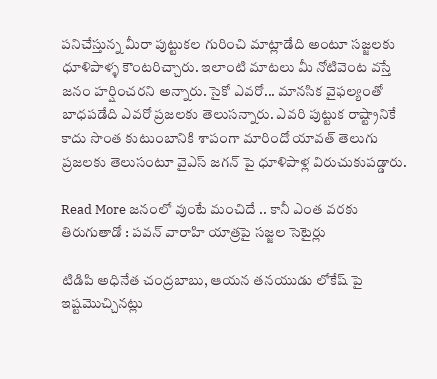పనిచేస్తున్న మీరా పుట్టుకల గురించి మాట్లాడేది అంటూ సజ్జలకు ధూళిపాళ్ళ కౌంటరిచ్చారు. ఇలాంటి మాటలు మీ నోటివెంట వస్తే జనం హర్షించరని అన్నారు. సైకో ఎవరో... మానసిక వైఫల్యంతో బాధపడేది ఎవరో ప్రజలకు తెలుసన్నారు. ఎవరి పుట్టుక రాష్ట్రానికే కాదు సొంత కుటుంబానికి శాపంగా మారిందో యావత్ తెలుగు ప్రజలకు తెలుసంటూ వైఎస్ జగన్ పై ధూళిపాళ్ల విరుచుకుపడ్డారు.

Read More జనంలో వుంటే మంచిదే .. కానీ ఎంత వరకు తిరుగుతాడో : పవన్ వారాహి యాత్రపై సజ్జల సెటైర్లు

టిడిపి అధినేత చంద్రబాబు, ఆయన తనయుడు లోకేష్ పై ఇష్టమొచ్చినట్లు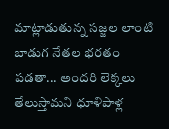మాట్లాడుతున్న సజ్జల లాంటి బాడుగ నేతల భరతం పడతా... అందరి లెక్కలు తేలుస్తామని ధూళిపాళ్ల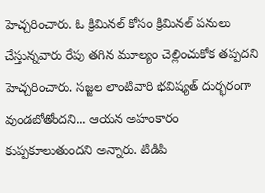హెచ్చరించారు. ఓ క్రిమినల్ కోసం క్రిమినల్ పనులు చేస్తున్నవారు రేపు తగిన మూల్యం చెల్లించుకోక తప్పదని హెచ్చరించారు. సజ్జల లాంటివారి భవిష్యత్ దుర్భరంగా వుండబోతోందని... ఆయన అహంకారం కుప్పకూలుతుందని అన్నారు. టిడిపి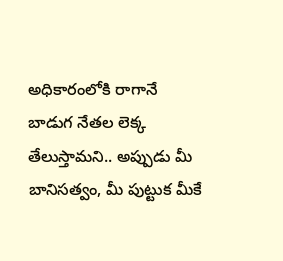అధికారంలోకి రాగానే బాడుగ నేతల లెక్క తేలుస్తామని.. అప్పుడు మీ బానిసత్వం, మీ పుట్టుక మీకే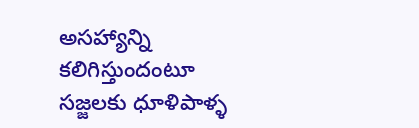అసహ్యాన్ని కలిగిస్తుందంటూ సజ్జలకు ధూళిపాళ్ళ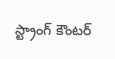స్ట్రాంగ్ కౌంటర్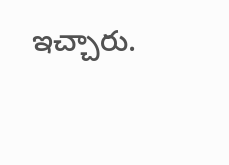ఇచ్చారు.